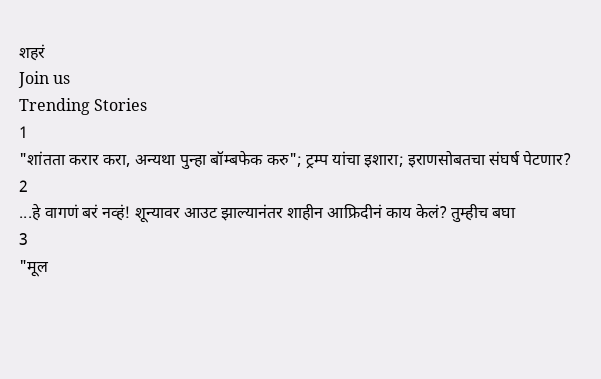शहरं
Join us
Trending Stories
1
"शांतता करार करा, अन्यथा पुन्हा बॉम्बफेक करु"; ट्रम्प यांचा इशारा; इराणसोबतचा संघर्ष पेटणार?
2
...हे वागणं बरं नव्हं! शून्यावर आउट झाल्यानंतर शाहीन आफ्रिदीनं काय केलं? तुम्हीच बघा
3
"मूल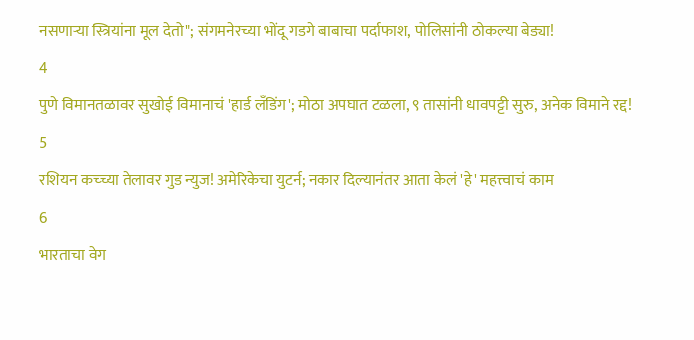नसणाऱ्या स्त्रियांना मूल देतो"; संगमनेरच्या भोंदू गडगे बाबाचा पर्दाफाश, पोलिसांनी ठोकल्या बेड्या!
4
पुणे विमानतळावर सुखोई विमानाचं 'हार्ड लँडिंग'; मोठा अपघात टळला, ९ तासांनी धावपट्टी सुरु, अनेक विमाने रद्द!
5
रशियन कच्च्या तेलावर गुड न्युज! अमेरिकेचा युटर्न; नकार दिल्यानंतर आता केलं 'हे' महत्त्वाचं काम
6
भारताचा वेग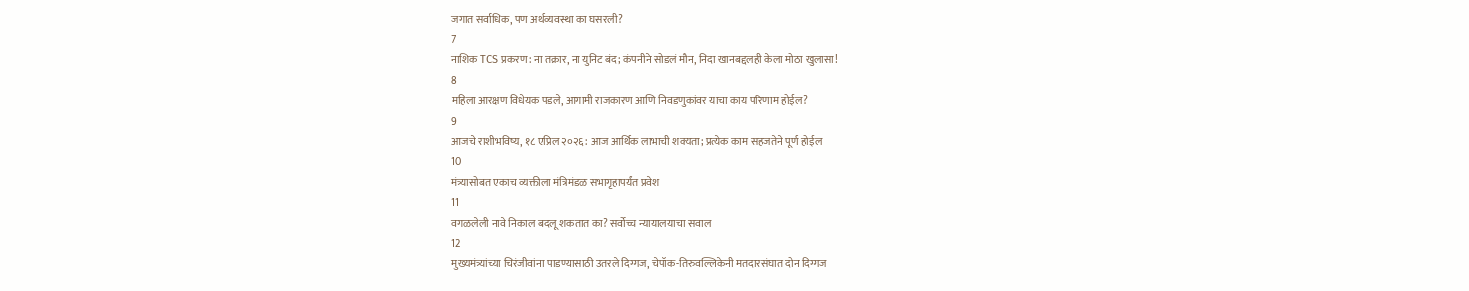जगात सर्वाधिक, पण अर्थव्यवस्था का घसरली?
7
नाशिक TCS प्रकरण: ना तक्रार, ना युनिट बंद; कंपनीने सोडलं मौन, निदा खानबद्दलही केला मोठा खुलासा!
8
महिला आरक्षण विधेयक पडले, आगामी राजकारण आणि निवडणुकांवर याचा काय परिणाम होईल?
9
आजचे राशीभविष्य, १८ एप्रिल २०२६: आज आर्थिक लाभाची शक्यता; प्रत्येक काम सहजतेने पूर्ण होईल
10
मंत्र्यासोबत एकाच व्यक्तीला मंत्रिमंडळ सभागृहापर्यंत प्रवेश
11
वगळलेली नावे निकाल बदलू शकतात का? सर्वोच्च न्यायालयाचा सवाल
12
मुख्यमंत्र्यांच्या चिरंजीवांना पाडण्यासाठी उतरले दिग्गज, चेपॉक-तिरुवल्लिकेनी मतदारसंघात दोन दिग्गज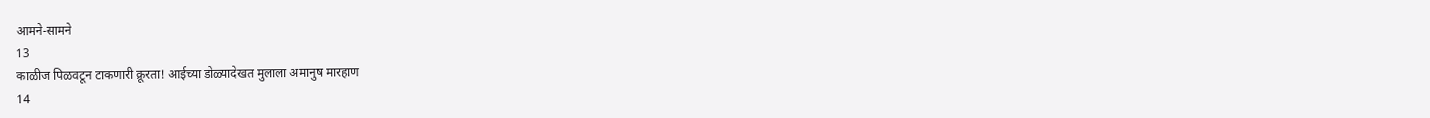आमने-सामने
13
काळीज पिळवटून टाकणारी क्रूरता! आईच्या डोळ्यादेखत मुलाला अमानुष मारहाण
14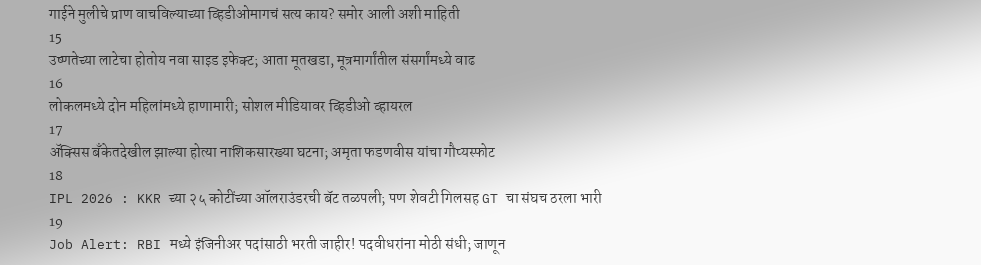गाईने मुलीचे प्राण वाचविल्याच्या व्हिडीओमागचं सत्य काय? समोर आली अशी माहिती
15
उष्णतेच्या लाटेचा होतोय नवा साइड इफेक्ट; आता मूतखडा, मूत्रमार्गांतील संसर्गांमध्ये वाढ
16
लोकलमध्ये दोन महिलांमध्ये हाणामारी; सोशल मीडियावर व्हिडीओ व्हायरल
17
ॲक्सिस बँकेतदेखील झाल्या होत्या नाशिकसारख्या घटना; अमृता फडणवीस यांचा गौप्यस्फोट
18
IPL 2026 : KKR च्या २५ कोटींच्या ऑलराउंडरची बॅट तळपली; पण शेवटी गिलसह GT चा संघच ठरला भारी
19
Job Alert: RBI मध्ये इंजिनीअर पदांसाठी भरती जाहीर! पदवीधरांना मोठी संधी; जाणून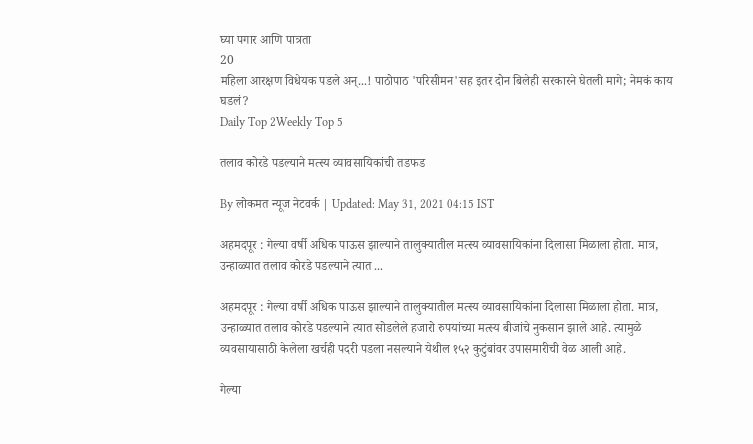घ्या पगार आणि पात्रता
20
महिला आरक्षण विधेयक पडले अन्...! पाठोपाठ 'परिसीमन'सह इतर दोन बिलेही सरकारने घेतली मागे; नेमकं काय घडलं?
Daily Top 2Weekly Top 5

तलाव कोरडे पडल्याने मत्स्य व्यावसायिकांची तडफड

By लोकमत न्यूज नेटवर्क | Updated: May 31, 2021 04:15 IST

अहमदपूर : गेल्या वर्षी अधिक पाऊस झाल्याने तालुक्यातील मत्स्य व्यावसायिकांना दिलासा मिळाला होता. मात्र, उन्हाळ्यात तलाव कोरडे पडल्याने त्यात ...

अहमदपूर : गेल्या वर्षी अधिक पाऊस झाल्याने तालुक्यातील मत्स्य व्यावसायिकांना दिलासा मिळाला होता. मात्र, उन्हाळ्यात तलाव कोरडे पडल्याने त्यात सोडलेले हजारो रुपयांच्या मत्स्य बीजांचे नुकसान झाले आहे. त्यामुळे व्यवसायासाठी केलेला खर्चही पदरी पडला नसल्याने येथील १५२ कुटुंबांवर उपासमारीची वेळ आली आहे.

गेल्या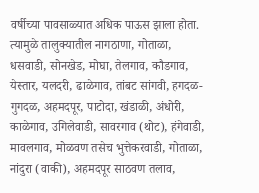वर्षीच्या पावसाळ्यात अधिक पाऊस झाला होता. त्यामुळे तालुक्यातील नागठाणा, गोताळा, धसवाडी, सोनखेड, मोघा, तेलगाव, कौडगाव, येस्तार, यलदरी, ढाळेगाव, तांबट सांगवी, हगदळ-गुगदळ, अहमदपूर, पाटोदा, खंडाळी, अंधोरी, काळेगाव, उगिलेवाडी, सावरगाव (थोट), हंगेवाडी, मावलगाव, मोळवण तसेच भुत्तेकरवाडी, गोताळा, नांदुरा (वाकी), अहमदपूर साठवण तलाव,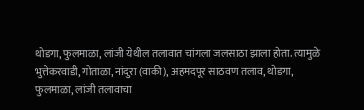थोडगा, फुलमाळा, लांजी येथील तलावात चांगला जलसाठा झाला होता. त्यामुळे भुत्तेकरवाडी, गोताळा, नांदुरा (वाकी), अहमदपूर साठवण तलाव, थोडगा, फुलमाळा, लांजी तलावाचा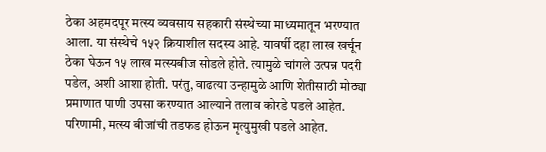ठेका अहमदपूर मत्स्य व्यवसाय सहकारी संस्थेच्या माध्यमातून भरण्यात आला. या संस्थेचे १५२ क्रियाशील सदस्य आहे. यावर्षी दहा लाख खर्चून ठेका घेऊन १५ लाख मत्स्यबीज सोडले होते. त्यामुळे चांगले उत्पन्न पदरी पडेल, अशी आशा होती. परंतु, वाढत्या उन्हामुळे आणि शेतीसाठी मोठ्या प्रमाणात पाणी उपसा करण्यात आल्याने तलाव कोरडे पडले आहेत. परिणामी, मत्स्य बीजांची तडफड होऊन मृत्युमुखी पडले आहेत.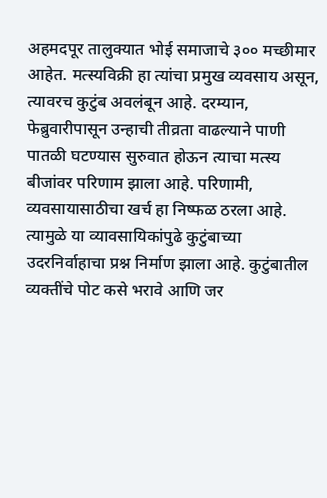अहमदपूर तालुक्यात भोई समाजाचे ३०० मच्छीमार आहेत. मत्स्यविक्री हा त्यांचा प्रमुख व्यवसाय असून, त्यावरच कुटुंब अवलंबून आहे. दरम्यान, फेब्रुवारीपासून उन्हाची तीव्रता वाढल्याने पाणी पातळी घटण्यास सुरुवात होऊन त्याचा मत्स्य बीजांवर परिणाम झाला आहे. परिणामी, व्यवसायासाठीचा खर्च हा निष्फळ ठरला आहे. त्यामुळे या व्यावसायिकांपुढे कुटुंबाच्या उदरनिर्वाहाचा प्रश्न निर्माण झाला आहे. कुटुंबातील व्यक्तींचे पोट कसे भरावे आणि जर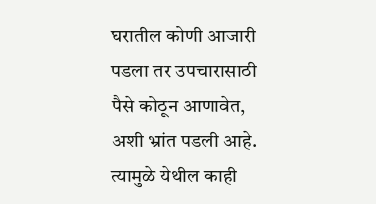घरातील कोणी आजारी पडला तर उपचारासाठी पैसे कोठून आणावेत, अशी भ्रांत पडली आहे. त्यामुळे येथील काही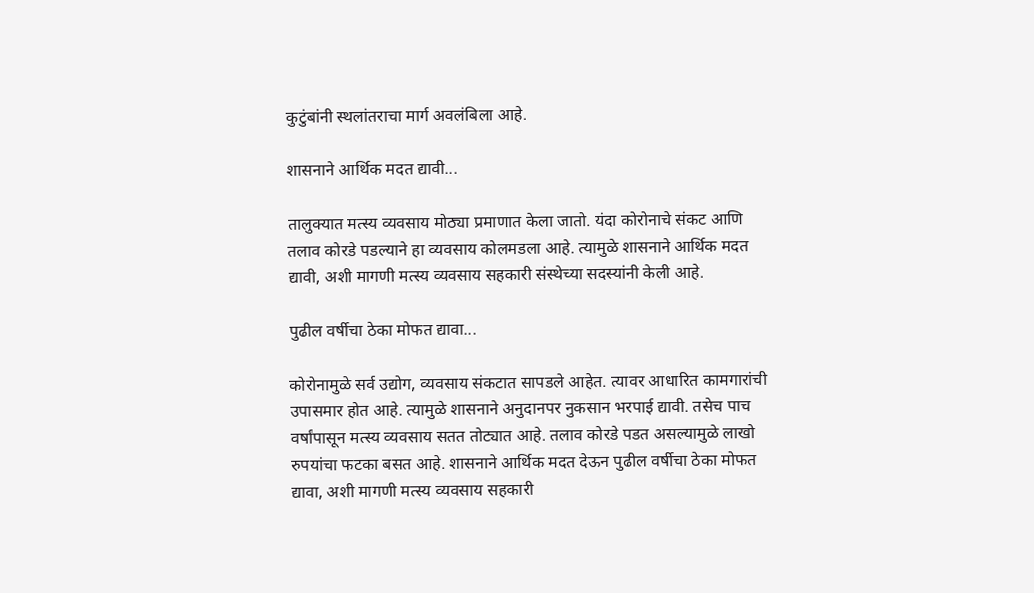कुटुंबांनी स्थलांतराचा मार्ग अवलंबिला आहे.

शासनाने आर्थिक मदत द्यावी...

तालुक्यात मत्स्य व्यवसाय मोठ्या प्रमाणात केला जातो. यंदा कोरोनाचे संकट आणि तलाव कोरडे पडल्याने हा व्यवसाय कोलमडला आहे. त्यामुळे शासनाने आर्थिक मदत द्यावी, अशी मागणी मत्स्य व्यवसाय सहकारी संस्थेच्या सदस्यांनी केली आहे.

पुढील वर्षीचा ठेका मोफत द्यावा...

कोरोनामुळे सर्व उद्योग, व्यवसाय संकटात सापडले आहेत. त्यावर आधारित कामगारांची उपासमार होत आहे. त्यामुळे शासनाने अनुदानपर नुकसान भरपाई द्यावी. तसेच पाच वर्षांपासून मत्स्य व्यवसाय सतत तोट्यात आहे. तलाव कोरडे पडत असल्यामुळे लाखो रुपयांचा फटका बसत आहे. शासनाने आर्थिक मदत देऊन पुढील वर्षीचा ठेका मोफत द्यावा, अशी मागणी मत्स्य व्यवसाय सहकारी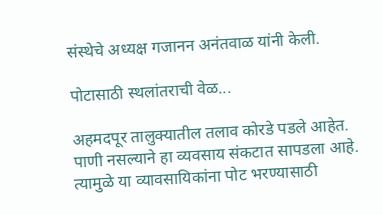संस्थेचे अध्यक्ष गजानन अनंतवाळ यांनी केली.

पोटासाठी स्थलांतराची वेळ...

अहमदपूर तालुक्यातील तलाव कोरडे पडले आहेत. पाणी नसल्याने हा व्यवसाय संकटात सापडला आहे. त्यामुळे या व्यावसायिकांना पोट भरण्यासाठी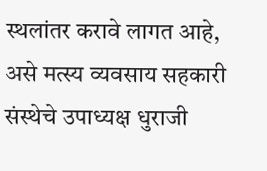स्थलांतर करावे लागत आहे, असे मत्स्य व्यवसाय सहकारी संस्थेचे उपाध्यक्ष धुराजी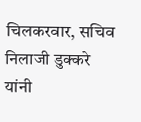चिलकरवार, सचिव निलाजी डुक्करे यांनी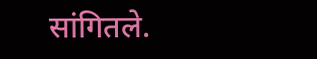सांगितले.